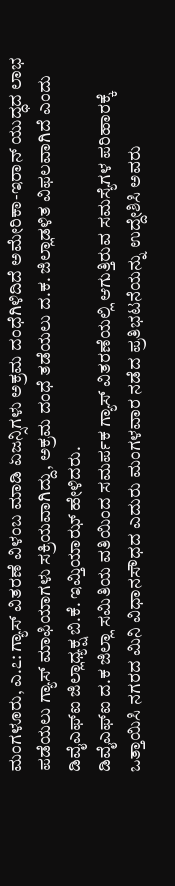ಮಂಗಳೂರು, ಎ.೭: ಗ್ಯಾಸ್ ವಿತರಣೆ ವಿಳಂಬ ಮಾಡಿ ಏಜನ್ಸಿಗಳು ಅಕ್ರಮ ದಂಧೆಗಿಳಿದಿದೆ ಅಮೇರಿಕಾ-ಇರಾನ್ ಯುದ್ಧದ ಲಾಭ ಪಡೆಯಲು ಗ್ಯಾಸ್ ಮಾಫಿಯಾಗಳು ಸಕ್ರಿಯವಾಗಿದ್ದು, ಅಕ್ರಮ ದಂಧೆ ತಡೆಯಲು ದ.ಕ. ಜಿಲ್ಲಾಡಳಿತ ವಿಫಲವಾಗಿದೆ ಎಂದು ಡಿವೈಎಫ್ಐ ಜಿಲ್ಲಾಧ್ಯಕ್ಷ ಬಿ.ಕೆ. ಇಮ್ತಿಯಾಝ್ ಹೇಳಿದರು.
ಡಿವೈಎಫ್ಐ ದ.ಕ ಜಿಲ್ಲಾ ಸಮಿತಿಯ ವತಿಯಿಂದ ಸಮರ್ಪಕ ಗ್ಯಾಸ್ ವಿತರಣೆಯಲ್ಲಿ ಆಗುತ್ತಿರುವ ಸಮಸ್ಯೆಗಳ ಪರಿಹಾರಕ್ಕೆ ಒತ್ತಾಯಿಸಿ ನಗರದ ಮಿನಿ ವಿಧಾನಸೌಧದ ಎದುರು ಮಂಗಳವಾರ ನಡೆದ ಪ್ರತಿಭಟನೆಯನ್ನು ಉದ್ದೇಶಿಸಿ ಅವರು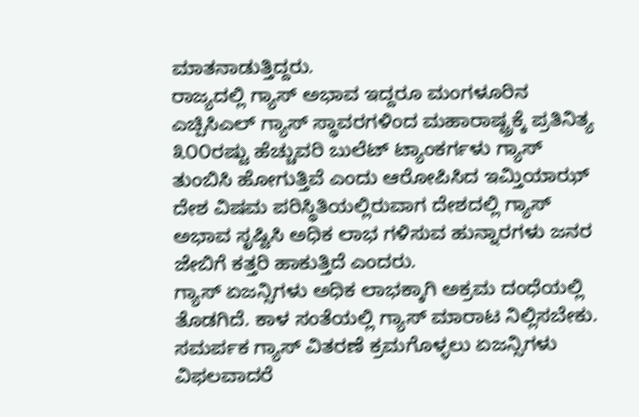ಮಾತನಾಡುತ್ತಿದ್ದರು.
ರಾಜ್ಯದಲ್ಲಿ ಗ್ಯಾಸ್ ಅಭಾವ ಇದ್ದರೂ ಮಂಗಳೂರಿನ ಎಚ್ಪಿಸಿಎಲ್ ಗ್ಯಾಸ್ ಸ್ಥಾವರಗಳಿಂದ ಮಹಾರಾಷ್ಟ್ರಕ್ಕೆ ಪ್ರತಿನಿತ್ಯ ೩೦೦ರಷ್ಟು ಹೆಚ್ಚುವರಿ ಬುಲೆಟ್ ಟ್ಯಾಂಕರ್ಗಳು ಗ್ಯಾಸ್ ತುಂಬಿಸಿ ಹೋಗುತ್ತಿವೆ ಎಂದು ಆರೋಪಿಸಿದ ಇಮ್ತಿಯಾಝ್ ದೇಶ ವಿಷಮ ಪರಿಸ್ಥಿತಿಯಲ್ಲಿರುವಾಗ ದೇಶದಲ್ಲಿ ಗ್ಯಾಸ್ ಅಭಾವ ಸೃಷ್ಟಿಸಿ ಅಧಿಕ ಲಾಭ ಗಳಿಸುವ ಹುನ್ನಾರಗಳು ಜನರ ಜೇಬಿಗೆ ಕತ್ತರಿ ಹಾಕುತ್ತಿದೆ ಎಂದರು.
ಗ್ಯಾಸ್ ಏಜನ್ಸಿಗಳು ಅಧಿಕ ಲಾಭಕ್ಕಾಗಿ ಅಕ್ರಮ ದಂಧೆಯಲ್ಲಿ ತೊಡಗಿದೆ. ಕಾಳ ಸಂತೆಯಲ್ಲಿ ಗ್ಯಾಸ್ ಮಾರಾಟ ನಿಲ್ಲಿಸಬೇಕು. ಸಮರ್ಪಕ ಗ್ಯಾಸ್ ವಿತರಣೆ ಕ್ರಮಗೊಳ್ಳಲು ಏಜನ್ಸಿಗಳು ವಿಫಲವಾದರೆ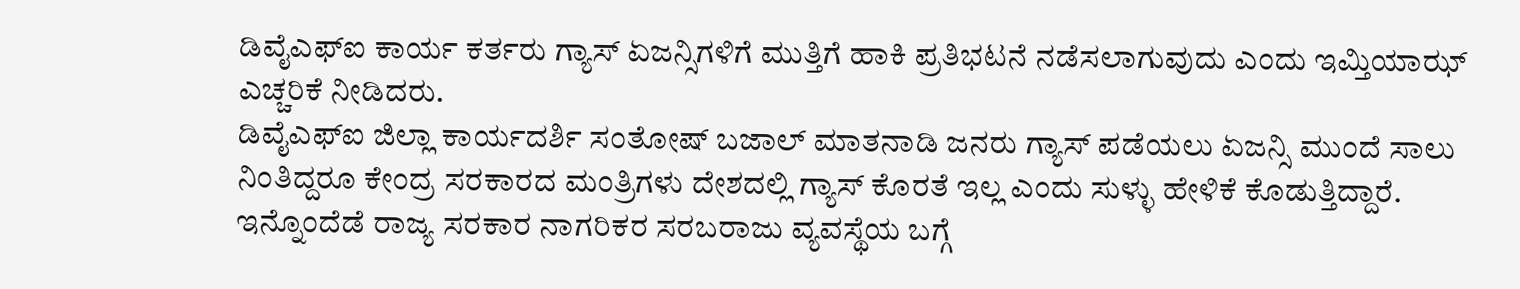ಡಿವೈಎಫ್ಐ ಕಾರ್ಯ ಕರ್ತರು ಗ್ಯಾಸ್ ಏಜನ್ಸಿಗಳಿಗೆ ಮುತ್ತಿಗೆ ಹಾಕಿ ಪ್ರತಿಭಟನೆ ನಡೆಸಲಾಗುವುದು ಎಂದು ಇಮ್ತಿಯಾಝ್ ಎಚ್ಚರಿಕೆ ನೀಡಿದರು.
ಡಿವೈಎಫ್ಐ ಜಿಲ್ಲಾ ಕಾರ್ಯದರ್ಶಿ ಸಂತೋಷ್ ಬಜಾಲ್ ಮಾತನಾಡಿ ಜನರು ಗ್ಯಾಸ್ ಪಡೆಯಲು ಏಜನ್ಸಿ ಮುಂದೆ ಸಾಲು ನಿಂತಿದ್ದರೂ ಕೇಂದ್ರ ಸರಕಾರದ ಮಂತ್ರಿಗಳು ದೇಶದಲ್ಲಿ ಗ್ಯಾಸ್ ಕೊರತೆ ಇಲ್ಲ ಎಂದು ಸುಳ್ಳು ಹೇಳಿಕೆ ಕೊಡುತ್ತಿದ್ದಾರೆ. ಇನ್ನೊಂದೆಡೆ ರಾಜ್ಯ ಸರಕಾರ ನಾಗರಿಕರ ಸರಬರಾಜು ವ್ಯವಸ್ಥೆಯ ಬಗ್ಗೆ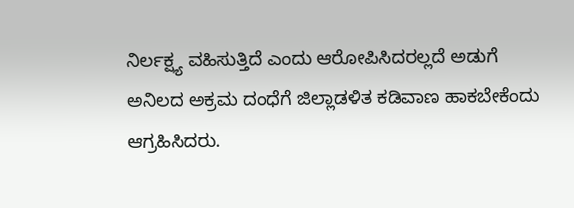ನಿರ್ಲಕ್ಷ್ಯ ವಹಿಸುತ್ತಿದೆ ಎಂದು ಆರೋಪಿಸಿದರಲ್ಲದೆ ಅಡುಗೆ ಅನಿಲದ ಅಕ್ರಮ ದಂಧೆಗೆ ಜಿಲ್ಲಾಡಳಿತ ಕಡಿವಾಣ ಹಾಕಬೇಕೆಂದು ಆಗ್ರಹಿಸಿದರು.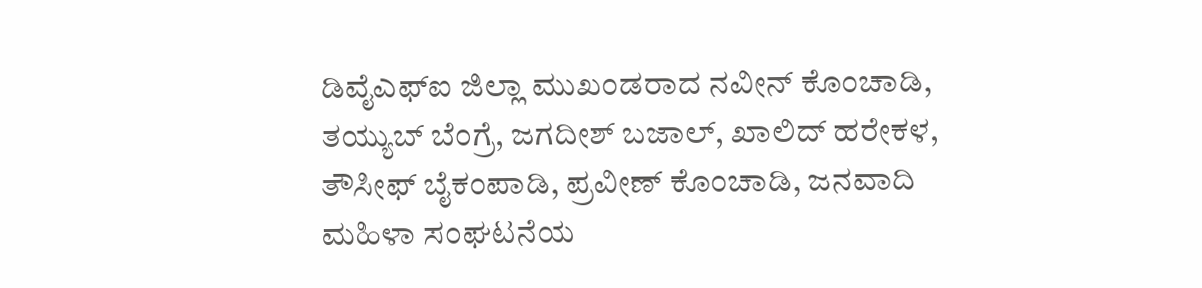ಡಿವೈಎಫ್ಐ ಜಿಲ್ಲಾ ಮುಖಂಡರಾದ ನವೀನ್ ಕೊಂಚಾಡಿ, ತಯ್ಯುಬ್ ಬೆಂಗ್ರೆ, ಜಗದೀಶ್ ಬಜಾಲ್, ಖಾಲಿದ್ ಹರೇಕಳ, ತೌಸೀಫ್ ಬೈಕಂಪಾಡಿ, ಪ್ರವೀಣ್ ಕೊಂಚಾಡಿ, ಜನವಾದಿ ಮಹಿಳಾ ಸಂಘಟನೆಯ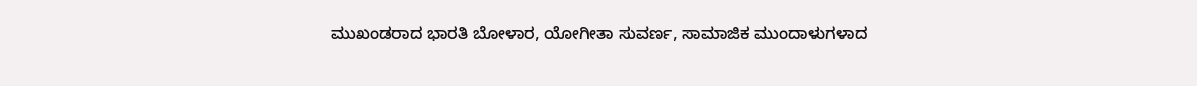ಮುಖಂಡರಾದ ಭಾರತಿ ಬೋಳಾರ, ಯೋಗೀತಾ ಸುವರ್ಣ, ಸಾಮಾಜಿಕ ಮುಂದಾಳುಗಳಾದ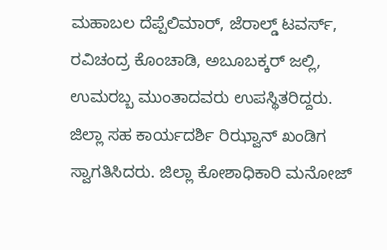ಮಹಾಬಲ ದೆಪ್ಪೆಲಿಮಾರ್, ಜೆರಾಲ್ಡ್ ಟವರ್ಸ್, ರವಿಚಂದ್ರ ಕೊಂಚಾಡಿ, ಅಬೂಬಕ್ಕರ್ ಜಲ್ಲಿ, ಉಮರಬ್ಬ ಮುಂತಾದವರು ಉಪಸ್ಥಿತರಿದ್ದರು.
ಜಿಲ್ಲಾ ಸಹ ಕಾರ್ಯದರ್ಶಿ ರಿಝ್ವಾನ್ ಖಂಡಿಗ ಸ್ವಾಗತಿಸಿದರು. ಜಿಲ್ಲಾ ಕೋಶಾಧಿಕಾರಿ ಮನೋಜ್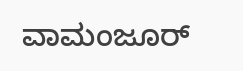ವಾಮಂಜೂರ್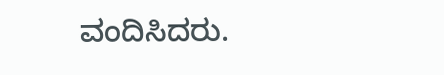ವಂದಿಸಿದರು.